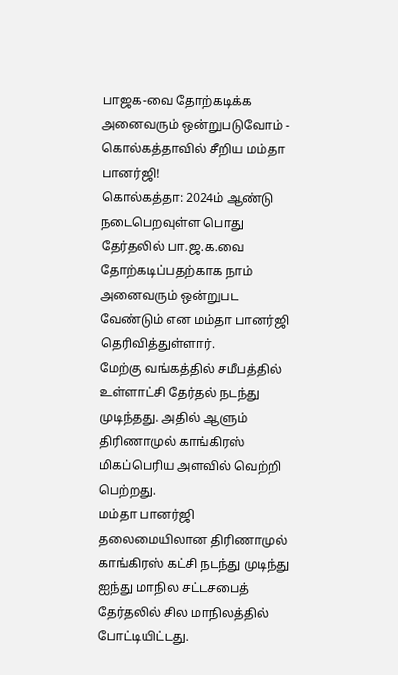பாஜக-வை தோற்கடிக்க அனைவரும் ஒன்றுபடுவோம் - கொல்கத்தாவில் சீறிய மம்தா பானர்ஜி!
கொல்கத்தா: 2024ம் ஆண்டு நடைபெறவுள்ள பொது தேர்தலில் பா.ஜ.க.வை தோற்கடிப்பதற்காக நாம் அனைவரும் ஒன்றுபட வேண்டும் என மம்தா பானர்ஜி தெரிவித்துள்ளார்.
மேற்கு வங்கத்தில் சமீபத்தில் உள்ளாட்சி தேர்தல் நடந்து முடிந்தது. அதில் ஆளும் திரிணாமுல் காங்கிரஸ் மிகப்பெரிய அளவில் வெற்றி பெற்றது.
மம்தா பானர்ஜி தலைமையிலான திரிணாமுல் காங்கிரஸ் கட்சி நடந்து முடிந்து ஐந்து மாநில சட்டசபைத் தேர்தலில் சில மாநிலத்தில் போட்டியிட்டது.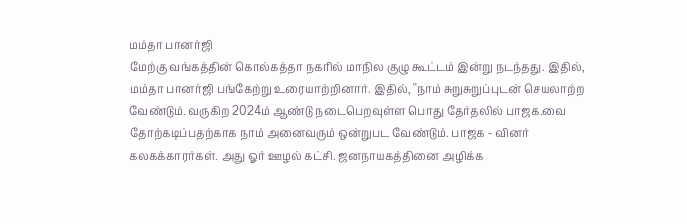மம்தா பானர்ஜி
மேற்கு வங்கத்தின் கொல்கத்தா நகரில் மாநில குழு கூட்டம் இன்று நடந்தது. இதில், மம்தா பானர்ஜி பங்கேற்று உரையாற்றினார். இதில், ''நாம் சுறுசுறுப்புடன் செயலாற்ற வேண்டும். வருகிற 2024ம் ஆண்டு நடைபெறவுள்ள பொது தேர்தலில் பாஜக.வை தோற்கடிப்பதற்காக நாம் அனைவரும் ஒன்றுபட வேண்டும். பாஜக - வினர் கலகக்காரர்கள். அது ஓர் ஊழல் கட்சி. ஜனநாயகத்தினை அழிக்க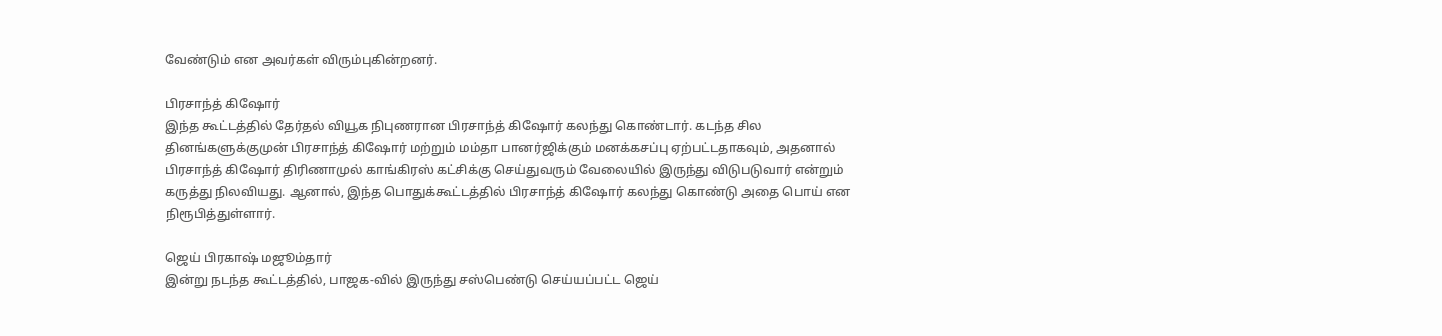வேண்டும் என அவர்கள் விரும்புகின்றனர்.

பிரசாந்த் கிஷோர்
இந்த கூட்டத்தில் தேர்தல் வியூக நிபுணரான பிரசாந்த் கிஷோர் கலந்து கொண்டார். கடந்த சில தினங்களுக்குமுன் பிரசாந்த் கிஷோர் மற்றும் மம்தா பானர்ஜிக்கும் மனக்கசப்பு ஏற்பட்டதாகவும், அதனால் பிரசாந்த் கிஷோர் திரிணாமுல் காங்கிரஸ் கட்சிக்கு செய்துவரும் வேலையில் இருந்து விடுபடுவார் என்றும் கருத்து நிலவியது. ஆனால், இந்த பொதுக்கூட்டத்தில் பிரசாந்த் கிஷோர் கலந்து கொண்டு அதை பொய் என நிரூபித்துள்ளார்.

ஜெய் பிரகாஷ் மஜூம்தார்
இன்று நடந்த கூட்டத்தில், பாஜக-வில் இருந்து சஸ்பெண்டு செய்யப்பட்ட ஜெய்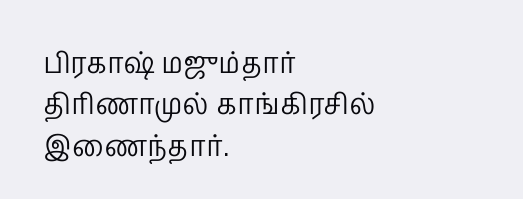பிரகாஷ் மஜும்தார் திரிணாமுல் காங்கிரசில் இணைந்தார்.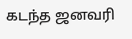கடந்த ஜனவரி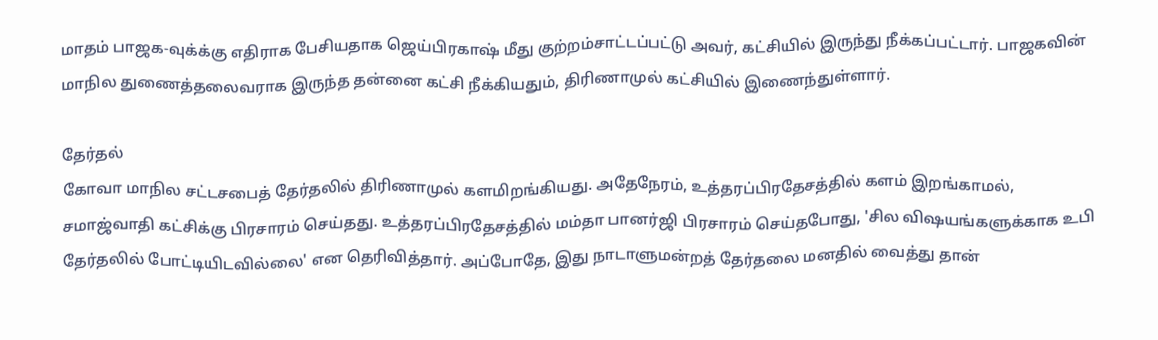மாதம் பாஜக-வுக்க்கு எதிராக பேசியதாக ஜெய்பிரகாஷ் மீது குற்றம்சாட்டப்பட்டு அவர், கட்சியில் இருந்து நீக்கப்பட்டார். பாஜகவின் மாநில துணைத்தலைவராக இருந்த தன்னை கட்சி நீக்கியதும், திரிணாமுல் கட்சியில் இணைந்துள்ளார்.

தேர்தல்
கோவா மாநில சட்டசபைத் தேர்தலில் திரிணாமுல் களமிறங்கியது. அதேநேரம், உத்தரப்பிரதேசத்தில் களம் இறங்காமல், சமாஜ்வாதி கட்சிக்கு பிரசாரம் செய்தது. உத்தரப்பிரதேசத்தில் மம்தா பானர்ஜி பிரசாரம் செய்தபோது, 'சில விஷயங்களுக்காக உபி தேர்தலில் போட்டியிடவில்லை' என தெரிவித்தார். அப்போதே, இது நாடாளுமன்றத் தேர்தலை மனதில் வைத்து தான்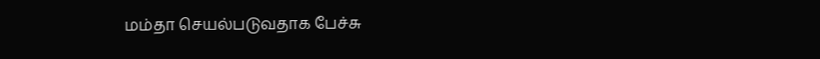மம்தா செயல்படுவதாக பேச்சு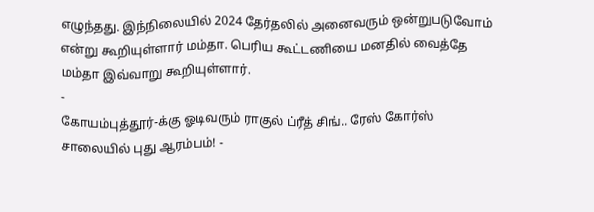எழுந்தது. இந்நிலையில் 2024 தேர்தலில் அனைவரும் ஒன்றுபடுவோம் என்று கூறியுள்ளார் மம்தா. பெரிய கூட்டணியை மனதில் வைத்தே மம்தா இவ்வாறு கூறியுள்ளார்.
-
கோயம்புத்தூர்-க்கு ஓடிவரும் ராகுல் ப்ரீத் சிங்.. ரேஸ் கோர்ஸ் சாலையில் புது ஆரம்பம்! -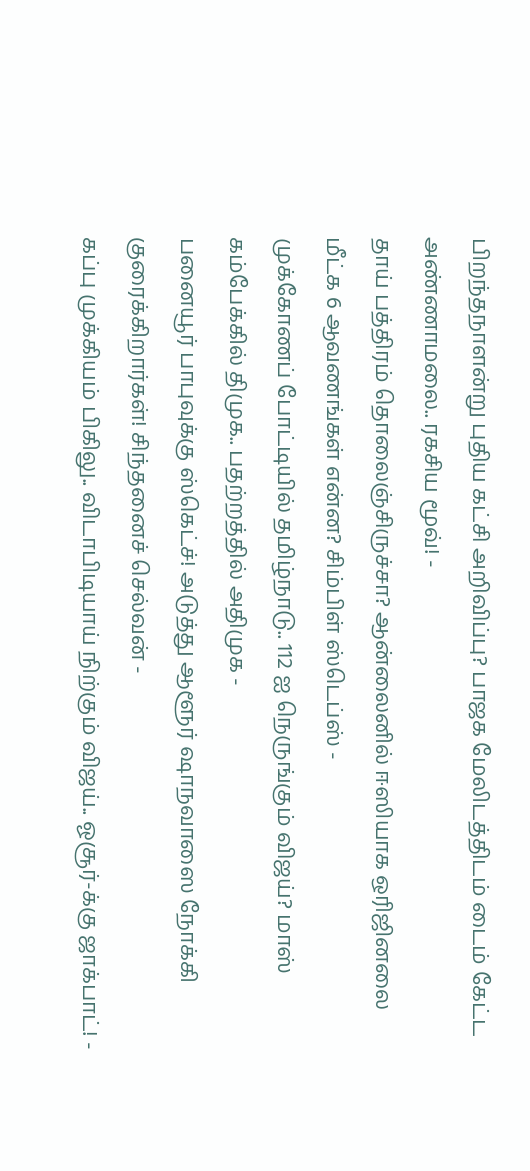பிறந்தநாளன்று புதிய கட்சி அறிவிப்பு? பாஜக மேலிடத்திடம் டைம் கேட்ட அண்ணாமலை.. ரகசிய மூவ்! -
தாய் பத்திரம் தொலைஞ்சிருச்சா? ஆன்லைனில் ஈஸியாக ஒரிஜினலை மீட்க 6 ஆவணங்கள் என்ன? சிம்பிள் ஸ்டெப்ஸ் -
முக்கோணப் போட்டியில் தமிழ்நாடு.. 112 ஐ நெருங்கும் விஜய்? மாஸ் கம்பேக்கில் திமுக.. பதற்றத்தில் அதிமுக -
பனையூர் பாபுவுக்கு ஸ்கெட்ச்! அடுத்து ஆளூர் ஷாநவாஸை நோக்கி குரைக்கிறார்கள்! சிந்தனைச் செல்வன் -
கப்பு முக்கியம் பிகிலு.. விடாபிடியாய் நிற்கும் விஜய்.. ஓசூர்-க்கு ஜாக்பாட்! -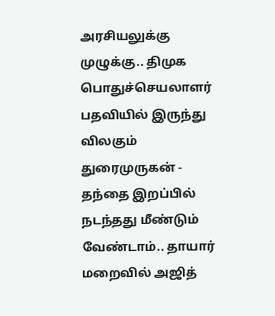அரசியலுக்கு முழுக்கு.. திமுக பொதுச்செயலாளர் பதவியில் இருந்து விலகும் துரைமுருகன் -
தந்தை இறப்பில் நடந்தது மீண்டும் வேண்டாம்.. தாயார் மறைவில் அஜித்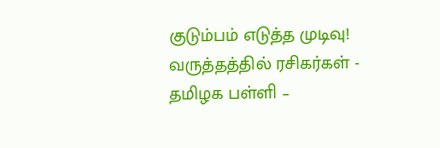குடும்பம் எடுத்த முடிவு! வருத்தத்தில் ரசிகர்கள் -
தமிழக பள்ளி –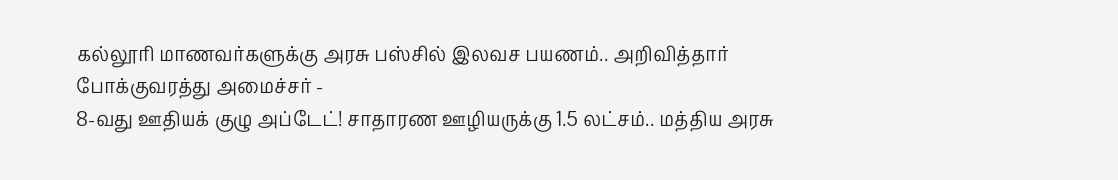கல்லூரி மாணவர்களுக்கு அரசு பஸ்சில் இலவச பயணம்.. அறிவித்தார் போக்குவரத்து அமைச்சர் -
8-வது ஊதியக் குழு அப்டேட்! சாதாரண ஊழியருக்கு 1.5 லட்சம்.. மத்திய அரசு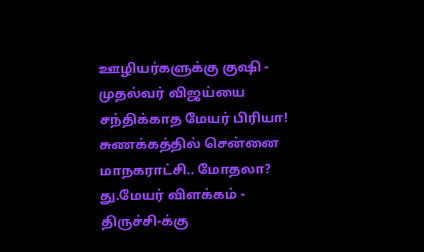ஊழியர்களுக்கு குஷி -
முதல்வர் விஜய்யை சந்திக்காத மேயர் பிரியா! சுணக்கத்தில் சென்னை மாநகராட்சி.. மோதலா? து.மேயர் விளக்கம் -
திருச்சி-க்கு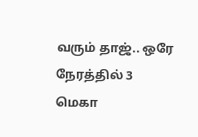வரும் தாஜ்.. ஒரே நேரத்தில் 3 மெகா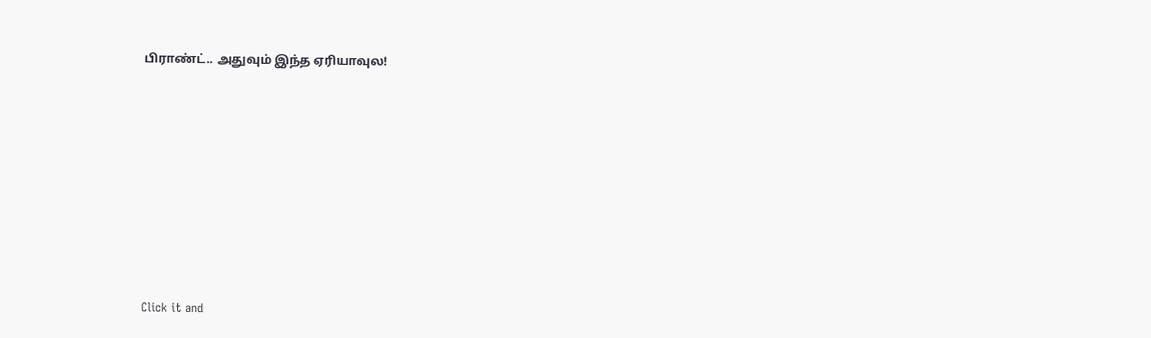பிராண்ட்.. அதுவும் இந்த ஏரியாவுல!












Click it and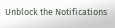Unblock the Notifications